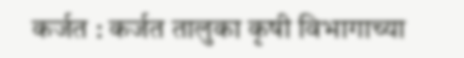कर्जत : कर्जत तालुका कृषी विभागाच्या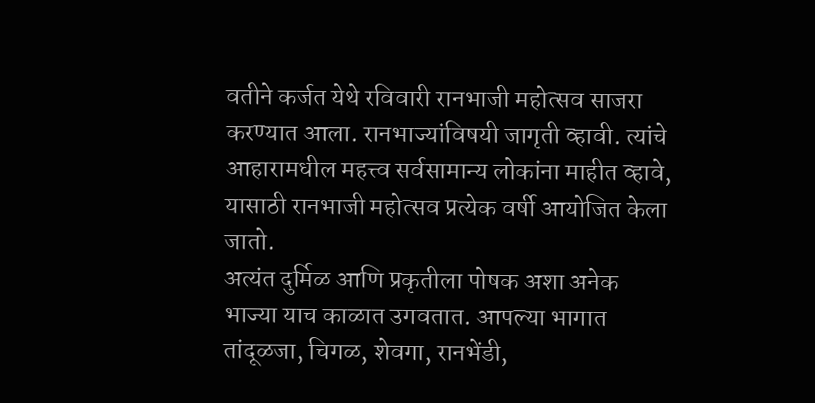वतीने कर्जत येथे रविवारी रानभाजी महोत्सव साजरा करण्यात आला. रानभाज्यांविषयी जागृती व्हावी. त्यांचे आहारामधील महत्त्व सर्वसामान्य लोकांना माहीत व्हावे, यासाठी रानभाजी महोत्सव प्रत्येक वर्षी आयोजित केला जातो.
अत्यंत दुर्मिळ आणि प्रकृतीला पोषक अशा अनेक भाज्या याच काळात उगवतात. आपल्या भागात तांदूळजा, चिगळ, शेवगा, रानभेंडी,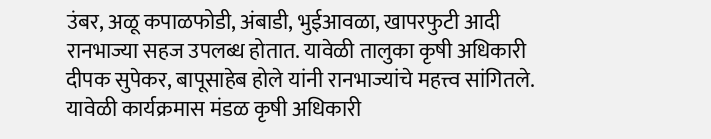उंबर, अळू कपाळफोडी, अंबाडी, भुईआवळा, खापरफुटी आदी रानभाज्या सहज उपलब्ध होतात. यावेळी तालुका कृषी अधिकारी दीपक सुपेकर, बापूसाहेब होले यांनी रानभाज्यांचे महत्त्व सांगितले. यावेळी कार्यक्रमास मंडळ कृषी अधिकारी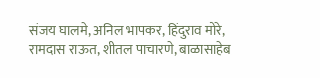संजय घालमे, अनिल भापकर, हिंदुराव मोरे, रामदास राऊत, शीतल पाचारणे, बाळासाहेब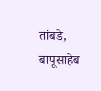तांबडे, बापूसाहेब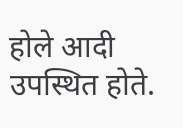होले आदी उपस्थित होते.